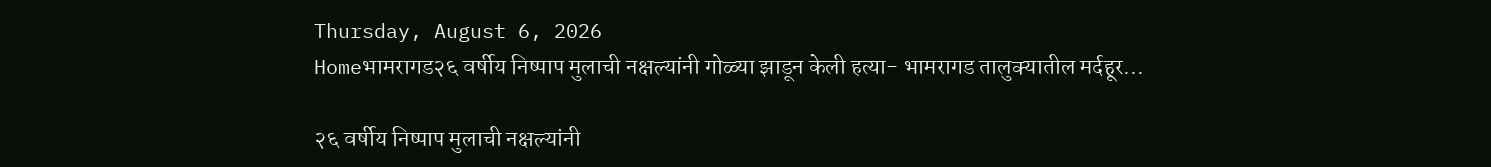Thursday, August 6, 2026
Homeभामरागड२६ वर्षीय निष्पाप मुलाची नक्षल्यांनी गोळ्या झाडून केली हत्या- भामरागड तालुक्यातील मर्दहूर...

२६ वर्षीय निष्पाप मुलाची नक्षल्यांनी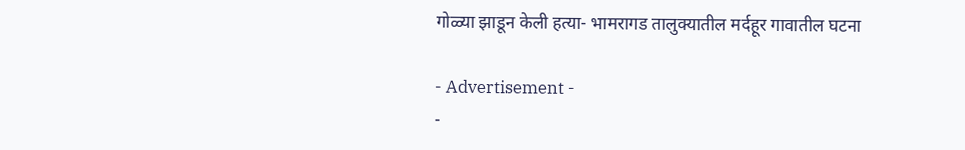गोळ्या झाडून केली हत्या- भामरागड तालुक्यातील मर्दहूर गावातील घटना

- Advertisement -
-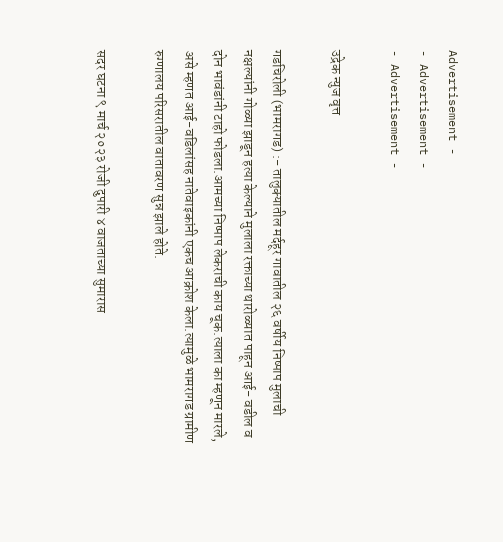Advertisement -
- Advertisement -
- Advertisement -

उद्रेक न्युज वृत्त

गडचिरोली (भामरागड) :- तालुक्यातील मर्दहूर गावातील २६ वर्षीय निष्पाप मुलाची नक्षल्यांनी गोळ्या झाडून हत्या केल्याने मुलाला रक्ताच्या थारोळ्यात पाहून आई- वडील व दोन भावंडांनी टाहो फोडला.आमच्या निष्पाप लेकराची काय चूक.त्याला का म्हणून मारले, असे म्हणत आई-वडिलांसह नातेवाइकांनी एकच आक्रोश केला.त्यामुळे भामरागड ग्रामीण रुग्णालय परिसरातील वातावरण सुन्न झाले होते.

सदर घटना ९ मार्च २०२३ रोजी दुपारी ४ वाजताच्या सुमारास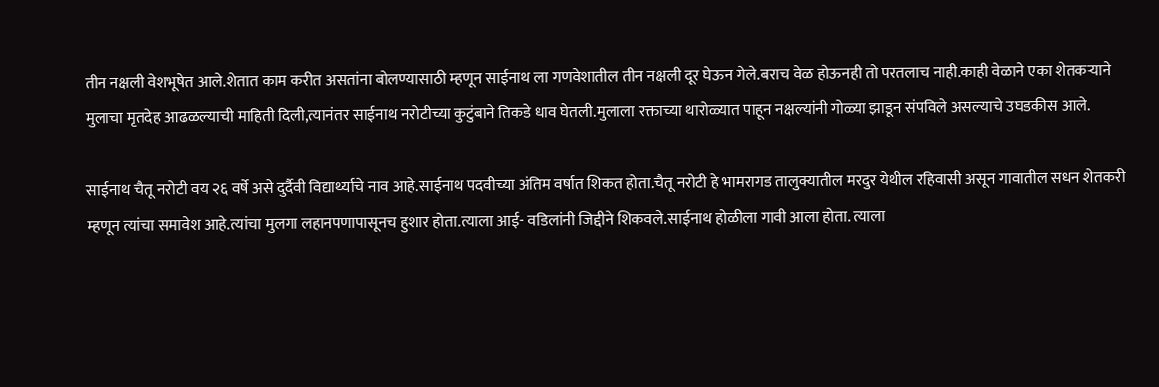तीन नक्षली वेशभूषेत आले.शेतात काम करीत असतांना बोलण्यासाठी म्हणून साईनाथ ला गणवेशातील तीन नक्षली दूर घेऊन गेले.बराच वेळ होऊनही तो परतलाच नाही.काही वेळाने एका शेतकऱ्याने मुलाचा मृतदेह आढळल्याची माहिती दिली,त्यानंतर साईनाथ नरोटीच्या कुटुंबाने तिकडे धाव घेतली.मुलाला रक्ताच्या थारोळ्यात पाहून नक्षल्यांनी गोळ्या झाडून संपविले असल्याचे उघडकीस आले.

साईनाथ चैतू नरोटी वय २६ वर्षे असे दुर्दैवी विद्यार्थ्याचे नाव आहे.साईनाथ पदवीच्या अंतिम वर्षात शिकत होता.चैतू नरोटी हे भामरागड तालुक्यातील मरदुर येथील रहिवासी असून गावातील सधन शेतकरी म्हणून त्यांचा समावेश आहे.त्यांचा मुलगा लहानपणापासूनच हुशार होता.त्याला आई- वडिलांनी जिद्दीने शिकवले.साईनाथ होळीला गावी आला होता. त्याला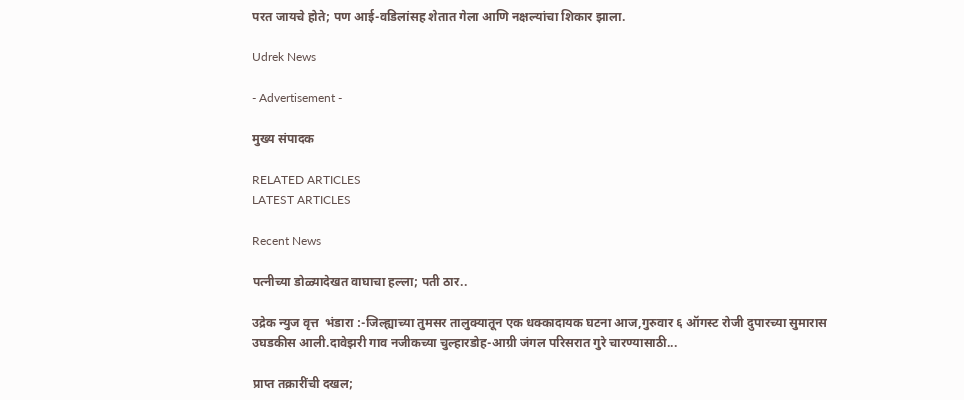परत जायचे होते; पण आई-वडिलांसह शेतात गेला आणि नक्षल्यांचा शिकार झाला.

Udrek News

- Advertisement -

मुख्य संपादक

RELATED ARTICLES
LATEST ARTICLES

Recent News

पत्नीच्या डोळ्यादेखत वाघाचा हल्ला; पती ठार..

उद्रेक न्युज वृत्त  भंडारा :-जिल्ह्याच्या तुमसर तालुक्यातून एक धक्कादायक घटना आज,गुरुवार ६ ऑगस्ट रोजी दुपारच्या सुमारास उघडकीस आली.दावेझरी गाव नजीकच्या चुल्हारडोह-आग्री जंगल परिसरात गुरे चारण्यासाठी...

प्राप्त तक्रारींची दखल;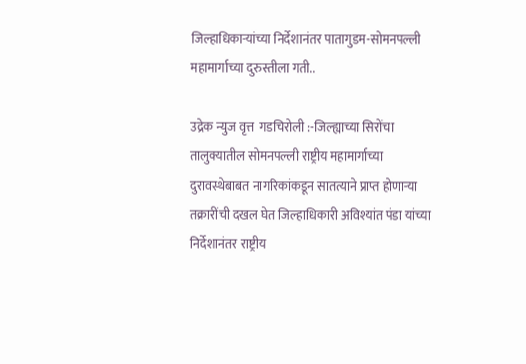जिल्हाधिकाऱ्यांच्या निर्देशानंतर पातागुडम-सोमनपल्ली महामार्गाच्या दुरुस्तीला गती..

उद्रेक न्युज वृत्त  गडचिरोली :-जिल्ह्याच्या सिरोंचा तालुक्यातील सोमनपल्ली राष्ट्रीय महामार्गाच्या दुरावस्थेबाबत नागरिकांकडून सातत्याने प्राप्त होणाऱ्या तक्रारींची दखल घेत जिल्हाधिकारी अविश्यांत पंडा यांच्या निर्देशानंतर राष्ट्रीय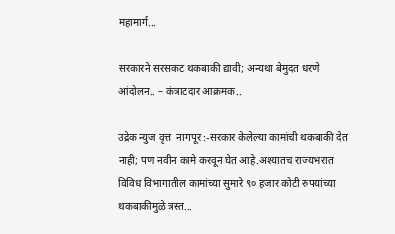महामार्ग...

सरकारने सरसकट थकबाकी द्यावी; अन्यथा बेमुदत धरणे आंदोलन.. – कंत्राटदार आक्रमक..

उद्रेक न्युज वृत्त  नागपूर :-सरकार केलेल्या कामांची थकबाकी देत नाही; पण नवीन कामे करवून घेत आहे.अश्यातच राज्यभरात विविध विभागातील कामांच्या सुमारे ९० हजार कोटी रुपयांच्या थकबाकीमुळे त्रस्त...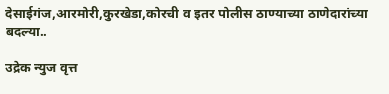देसाईगंज,आरमोरी,कुरखेडा,कोरची व इतर पोलीस ठाण्याच्या ठाणेदारांच्या बदल्या..

उद्रेक न्युज वृत्त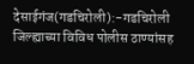देसाईगंज(गडचिरोली):-गडचिरोली जिल्ह्याच्या विविध पोलीस ठाण्यांसह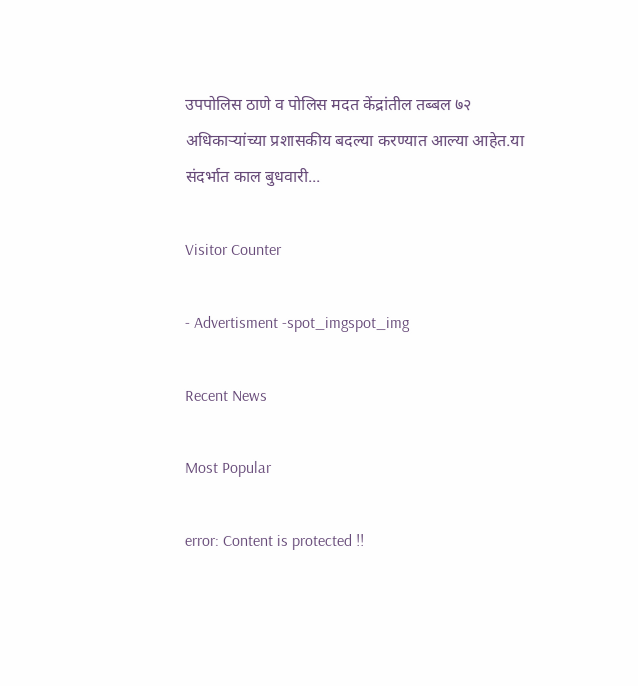उपपोलिस ठाणे व पोलिस मदत केंद्रांतील तब्बल ७२ अधिकाऱ्यांच्या प्रशासकीय बदल्या करण्यात आल्या आहेत.या संदर्भात काल बुधवारी...

Visitor Counter

- Advertisment -spot_imgspot_img

Recent News

Most Popular

error: Content is protected !!